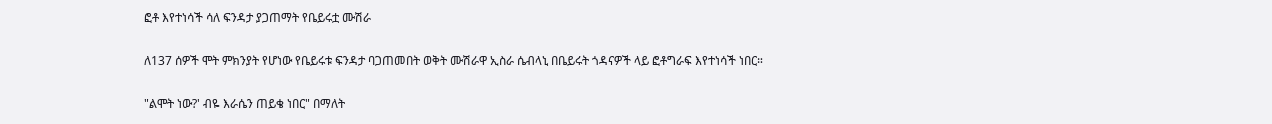ፎቶ እየተነሳች ሳለ ፍንዳታ ያጋጠማት የቤይሩቷ ሙሽራ

ለ137 ሰዎች ሞት ምክንያት የሆነው የቤይሩቱ ፍንዳታ ባጋጠመበት ወቅት ሙሽራዋ ኢስራ ሴብላኒ በቤይሩት ጎዳናዎች ላይ ፎቶግራፍ እየተነሳች ነበር።

"ልሞት ነው?' ብዬ እራሴን ጠይቄ ነበር" በማለት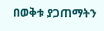በወቅቱ ያጋጠማትን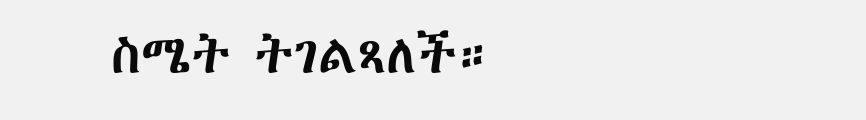ስሜት ትገልጻለች።